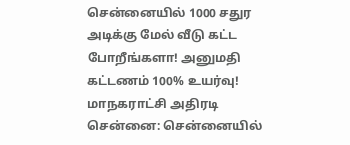சென்னையில் 1000 சதுர அடிக்கு மேல் வீடு கட்ட போறீங்களா! அனுமதி கட்டணம் 100% உயர்வு! மாநகராட்சி அதிரடி
சென்னை: சென்னையில்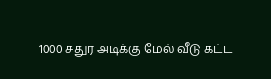1000 சதுர அடிக்கு மேல் வீடு கட்ட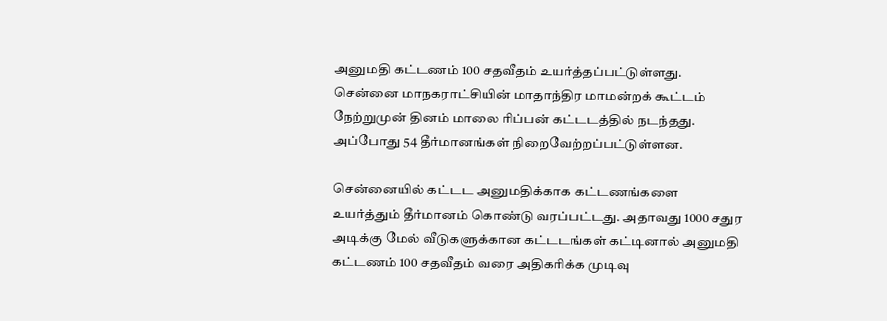அனுமதி கட்டணம் 100 சதவீதம் உயர்த்தப்பட்டுள்ளது.
சென்னை மாநகராட்சியின் மாதாந்திர மாமன்றக் கூட்டம் நேற்றுமுன் தினம் மாலை ரிப்பன் கட்டடத்தில் நடந்தது. அப்போது 54 தீர்மானங்கள் நிறைவேற்றப்பட்டுள்ளன.

சென்னையில் கட்டட அனுமதிக்காக கட்டணங்களை உயர்த்தும் தீர்மானம் கொண்டு வரப்பட்டது. அதாவது 1000 சதுர அடிக்கு மேல் வீடுகளுக்கான கட்டடங்கள் கட்டினால் அனுமதி கட்டணம் 100 சதவீதம் வரை அதிகரிக்க முடிவு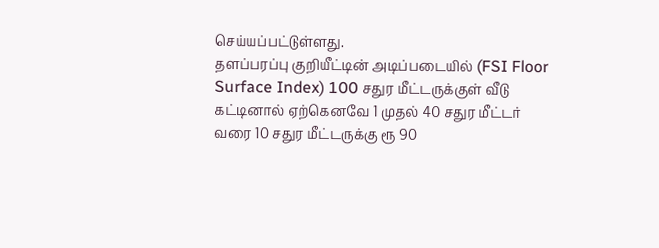செய்யப்பட்டுள்ளது.
தளப்பரப்பு குறியீட்டின் அடிப்படையில் (FSI Floor Surface Index) 100 சதுர மீட்டருக்குள் வீடு கட்டினால் ஏற்கெனவே 1 முதல் 40 சதுர மீட்டர் வரை 10 சதுர மீட்டருக்கு ரூ 90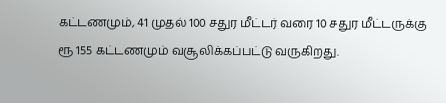கட்டணமும், 41 முதல் 100 சதுர மீட்டர் வரை 10 சதுர மீட்டருக்கு ரூ 155 கட்டணமும் வசூலிக்கப்பட்டு வருகிறது.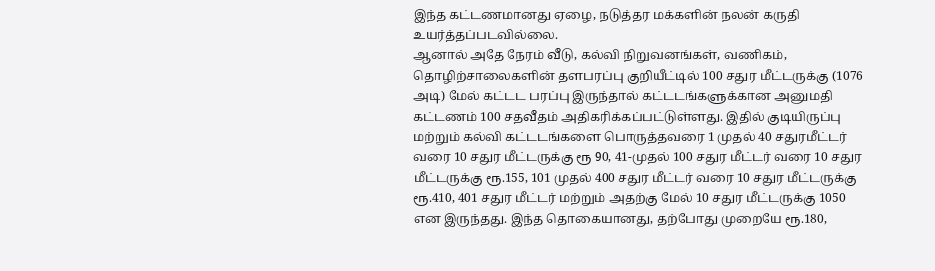இந்த கட்டணமானது ஏழை, நடுத்தர மக்களின் நலன் கருதி உயர்த்தப்படவில்லை.
ஆனால் அதே நேரம் வீடு, கல்வி நிறுவனங்கள், வணிகம், தொழிற்சாலைகளின் தளபரப்பு குறியீட்டில் 100 சதுர மீட்டருக்கு (1076 அடி) மேல் கட்டட பரப்பு இருந்தால் கட்டடங்களுக்கான அனுமதி கட்டணம் 100 சதவீதம் அதிகரிக்கப்பட்டுள்ளது. இதில் குடியிருப்பு மற்றும் கல்வி கட்டடங்களை பொருத்தவரை 1 முதல் 40 சதுரமீட்டர் வரை 10 சதுர மீட்டருக்கு ரூ 90, 41-முதல் 100 சதுர மீட்டர் வரை 10 சதுர மீட்டருக்கு ரூ.155, 101 முதல் 400 சதுர மீட்டர் வரை 10 சதுர மீட்டருக்கு ரூ.410, 401 சதுர மீட்டர் மற்றும் அதற்கு மேல் 10 சதுர மீட்டருக்கு 1050 என இருந்தது. இந்த தொகையானது, தற்போது முறையே ரூ.180,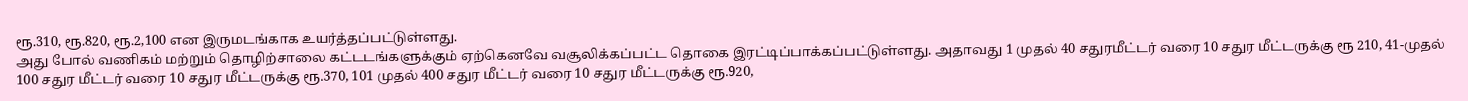ரூ.310, ரூ.820, ரூ.2,100 என இருமடங்காக உயர்த்தப்பட்டுள்ளது.
அது போல் வணிகம் மற்றும் தொழிற்சாலை கட்டடங்களுக்கும் ஏற்கெனவே வசூலிக்கப்பட்ட தொகை இரட்டிப்பாக்கப்பட்டுள்ளது. அதாவது 1 முதல் 40 சதுரமீட்டர் வரை 10 சதுர மீட்டருக்கு ரூ 210, 41-முதல் 100 சதுர மீட்டர் வரை 10 சதுர மீட்டருக்கு ரூ.370, 101 முதல் 400 சதுர மீட்டர் வரை 10 சதுர மீட்டருக்கு ரூ.920,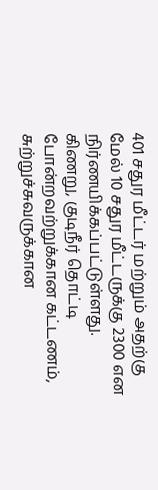401 சதுர மீட்டர் மற்றும் அதற்கு மேல் 10 சதுர மீட்டருக்கு 2300 என நிர்ணயிக்கப்பட்டுள்ளது.
கிணறு, குடிநீர் தொட்டி போன்றவற்றுக்கான கட்டணம், சுற்றுச்சுவருக்கான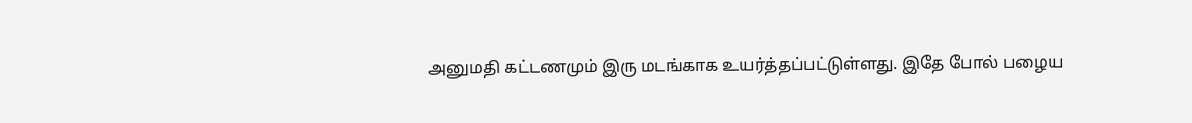அனுமதி கட்டணமும் இரு மடங்காக உயர்த்தப்பட்டுள்ளது. இதே போல் பழைய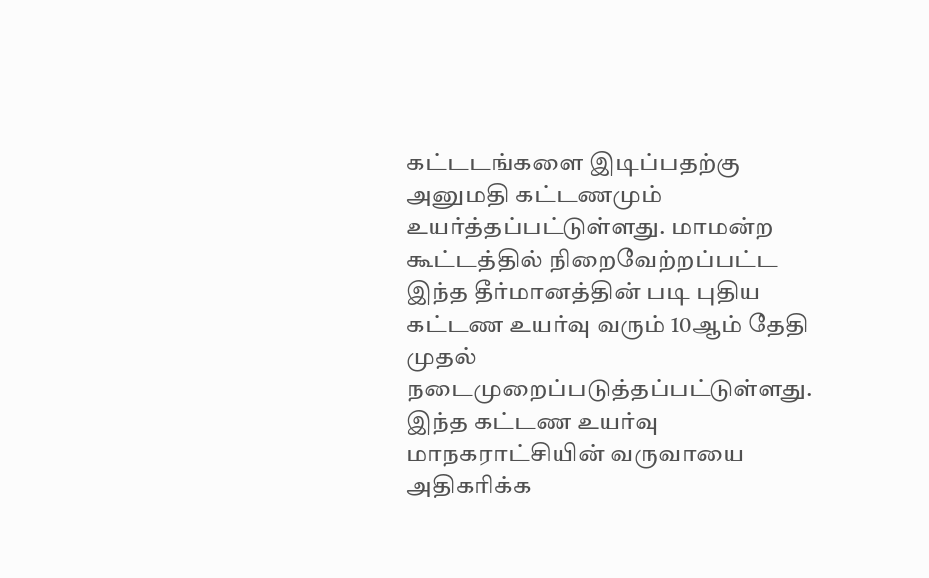கட்டடங்களை இடிப்பதற்கு அனுமதி கட்டணமும் உயர்த்தப்பட்டுள்ளது. மாமன்ற கூட்டத்தில் நிறைவேற்றப்பட்ட இந்த தீர்மானத்தின் படி புதிய கட்டண உயர்வு வரும் 10ஆம் தேதி முதல் நடைமுறைப்படுத்தப்பட்டுள்ளது. இந்த கட்டண உயர்வு மாநகராட்சியின் வருவாயை அதிகரிக்க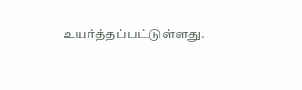உயர்த்தப்பட்டுள்ளது.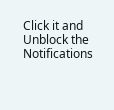Click it and Unblock the Notifications